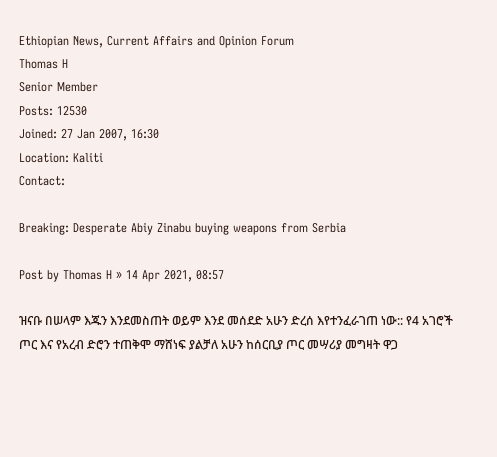Ethiopian News, Current Affairs and Opinion Forum
Thomas H
Senior Member
Posts: 12530
Joined: 27 Jan 2007, 16:30
Location: Kaliti
Contact:

Breaking: Desperate Abiy Zinabu buying weapons from Serbia

Post by Thomas H » 14 Apr 2021, 08:57

ዝናቡ በሠላም እጁን እንደመስጠት ወይም እንደ መሰደድ አሁን ድረሰ እየተንፈራገጠ ነው:: የ4 አገሮች ጦር እና የአረብ ድሮን ተጠቅሞ ማሸነፍ ያልቻለ አሁን ከሰርቢያ ጦር መሣሪያ መግዛት ዋጋ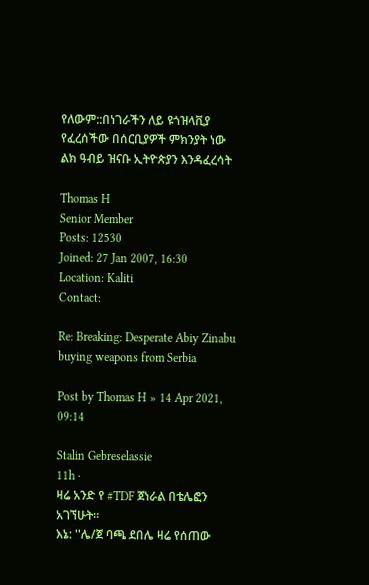የለውም::በነገራችን ለይ ዩጎዝላቪያ የፈረሰችው በሰርቢያዎች ምክንያት ነው ልክ ዓብይ ዝናቡ ኢትዮጵያን እንዳፈረሳት

Thomas H
Senior Member
Posts: 12530
Joined: 27 Jan 2007, 16:30
Location: Kaliti
Contact:

Re: Breaking: Desperate Abiy Zinabu buying weapons from Serbia

Post by Thomas H » 14 Apr 2021, 09:14

Stalin Gebreselassie
11h ·
ዛሬ አንድ የ #TDF ጀነራል በቴሌፎን አገኘሁት።
እኔ: ''ሌ/ጀ ባጫ ደበሌ ዛሬ የሰጠው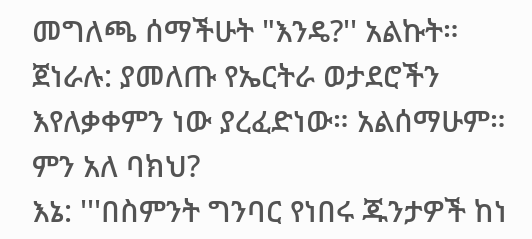መግለጫ ሰማችሁት "እንዴ?'' አልኩት።
ጀነራሉ: ያመለጡ የኤርትራ ወታደሮችን እየለቃቀምን ነው ያረፈድነው። አልሰማሁም። ምን አለ ባክህ?
እኔ: '''በስምንት ግንባር የነበሩ ጁንታዎች ከነ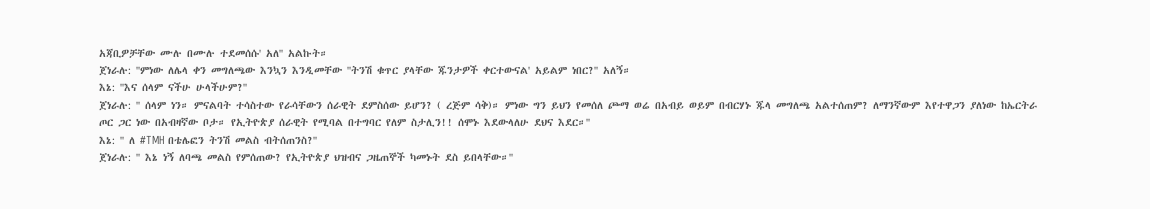አጃቢዎቻቸው ሙሉ በሙሉ ተደመሰሱ' አለ'' አልኩት።
ጀነራሉ: ''ምነው ለሌላ ቀን መግለጫው እንኳን እንዲመቸው ''ትንሽ ቁጥር ያላቸው ጁንታዎች ቀርተውናል' አይልም ነበር?'' አለኝ።
እኔ: ''እና ሰላም ናችሁ ሁላችሁም?''
ጀነራሉ: '' ሰላም ነን። ምናልባት ተሳስተው የራሳቸውን ሰራዊት ደምስሰው ይሆን? ( ረጅም ሳቅ)። ምነው ግን ይህን የመሰለ ጮማ ወሬ በአብይ ወይም በብርሃኑ ጁላ መግለጫ አልተሰጠም? ለማንኛውም እየተዋጋን ያለነው ከኤርትራ ጦር ጋር ነው በአብዛኛው ቦታ። የኢትዮጵያ ሰራዊት የሚባል በተግባር የለም ስታሊን!! ሰሞኑ እደውላለሁ ደህና እደር።''
እኔ: '' ለ #TMH በቴሌፎን ትንሽ መልስ ብትሰጠንስ?''
ጀነራሉ: '' እኔ ነኝ ለባጫ መልስ የምሰጠው? የኢትዮጵያ ህዝብና ጋዜጠኞች ካመኑት ደስ ይበላቸው።''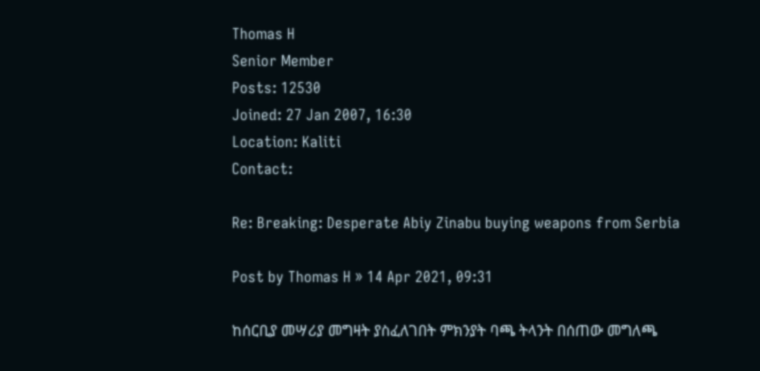Thomas H
Senior Member
Posts: 12530
Joined: 27 Jan 2007, 16:30
Location: Kaliti
Contact:

Re: Breaking: Desperate Abiy Zinabu buying weapons from Serbia

Post by Thomas H » 14 Apr 2021, 09:31

ከሰርቢያ መሣሪያ መግዛት ያስፈለገበት ምክንያት ባጫ ትላንት በሰጠው መግለጫ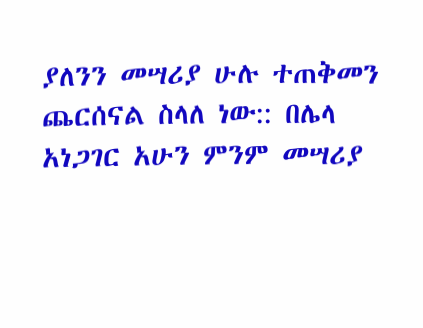ያለንን መሣሪያ ሁሉ ተጠቅመን ጨርሰናል ስላለ ነው:: በሌላ አነጋገር አሁን ምንም መሣሪያ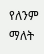የለንም ማለት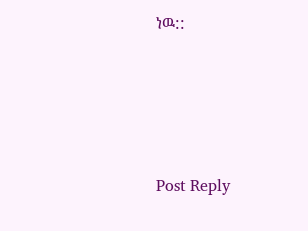ነዉ::




Post Reply